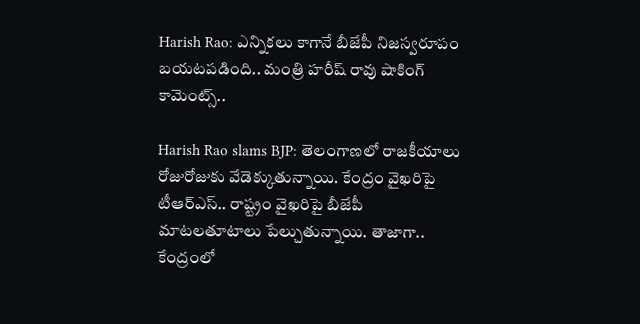Harish Rao: ఎన్నికలు కాగానే బీజేపీ నిజస్వరూపం బయటపడింది.. మంత్రి హరీష్ రావు షాకింగ్ కామెంట్స్..

Harish Rao slams BJP: తెలంగాణలో రాజకీయాలు రోజురోజుకు వేడెక్కుతున్నాయి. కేంద్రం వైఖరిపై టీఆర్ఎస్.. రాష్ట్రం వైఖరిపై బీజేపీ మాటలతూటాలు పేల్చుతున్నాయి. తాజాగా.. కేంద్రంలో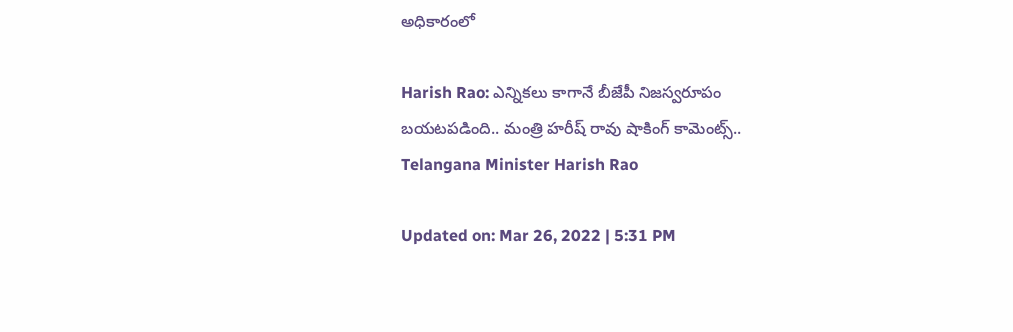అధికారంలో

Harish Rao: ఎన్నికలు కాగానే బీజేపీ నిజస్వరూపం బయటపడింది.. మంత్రి హరీష్ రావు షాకింగ్ కామెంట్స్..
Telangana Minister Harish Rao

Updated on: Mar 26, 2022 | 5:31 PM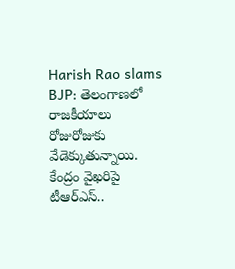Harish Rao slams BJP: తెలంగాణలో రాజకీయాలు రోజురోజుకు వేడెక్కుతున్నాయి. కేంద్రం వైఖరిపై టీఆర్ఎస్..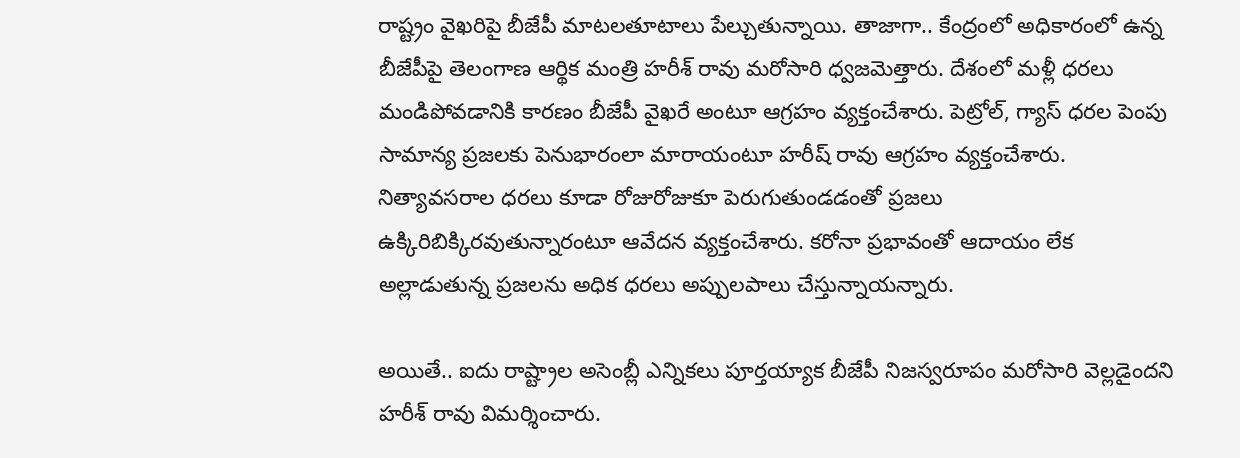రాష్ట్రం వైఖరిపై బీజేపీ మాటలతూటాలు పేల్చుతున్నాయి. తాజాగా.. కేంద్రంలో అధికారంలో ఉన్న బీజేపీపై తెలంగాణ ఆర్థిక మంత్రి హరీశ్ రావు మరోసారి ధ్వజమెత్తారు. దేశంలో మళ్లీ ధరలు మండిపోవడానికి కారణం బీజేపీ వైఖరే అంటూ ఆగ్రహం వ్యక్తంచేశారు. పెట్రోల్, గ్యాస్ ధరల పెంపు సామాన్య ప్రజలకు పెనుభారంలా మారాయంటూ హరీష్ రావు ఆగ్రహం వ్యక్తంచేశారు. నిత్యావసరాల ధరలు కూడా రోజురోజుకూ పెరుగుతుండడంతో ప్రజలు ఉక్కిరిబిక్కిరవుతున్నారంటూ ఆవేదన వ్యక్తంచేశారు. కరోనా ప్రభావంతో ఆదాయం లేక అల్లాడుతున్న ప్రజలను అధిక ధరలు అప్పులపాలు చేస్తున్నాయన్నారు.

అయితే.. ఐదు రాష్ట్రాల అసెంబ్లీ ఎన్నికలు పూర్తయ్యాక బీజేపీ నిజస్వరూపం మరోసారి వెల్లడైందని హరీశ్ రావు విమర్శించారు.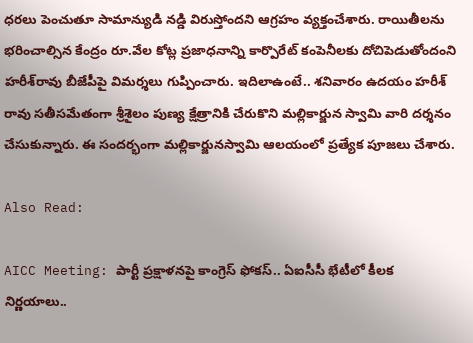ధరలు పెంచుతూ సామాన్యుడి నడ్డి విరుస్తోందని ఆగ్రహం వ్యక్తంచేశారు. రాయితీలను భరించాల్సిన కేంద్రం రూ.వేల కోట్ల ప్రజాధనాన్ని కార్పొరేట్‌ కంపెనీలకు దోచిపెడుతోందంని హరీశ్‌రావు బీజేపీపై విమర్శలు గుప్పించారు. ఇదిలాఉంటే.. శనివారం ఉదయం హరీశ్ రావు సతీసమేతంగా శ్రీశైలం పుణ్య క్షేత్రానికి చేరుకొని మల్లికార్జున స్వామి వారి దర్శనం చేసుకున్నారు. ఈ సందర్భంగా మల్లికార్జునస్వామి ఆలయంలో ప్రత్యేక పూజలు చేశారు.

Also Read:

AICC Meeting: పార్టీ ప్రక్షాళనపై కాంగ్రెస్ ఫోకస్.. ఏఐసీసీ భేటీలో కీలక నిర్ణయాలు..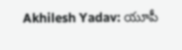Akhilesh Yadav: యూపీ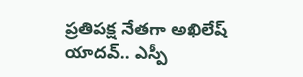ప్రతిపక్ష నేత‌గా అఖిలేష్ యాద‌వ్‌.. ఎస్పీ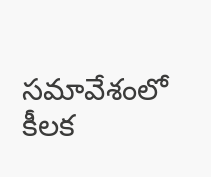సమావేశంలో కీలక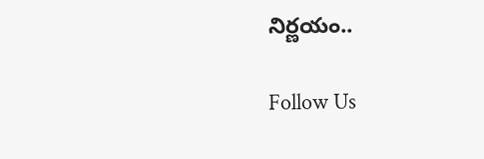నిర్ణయం..

Follow Us